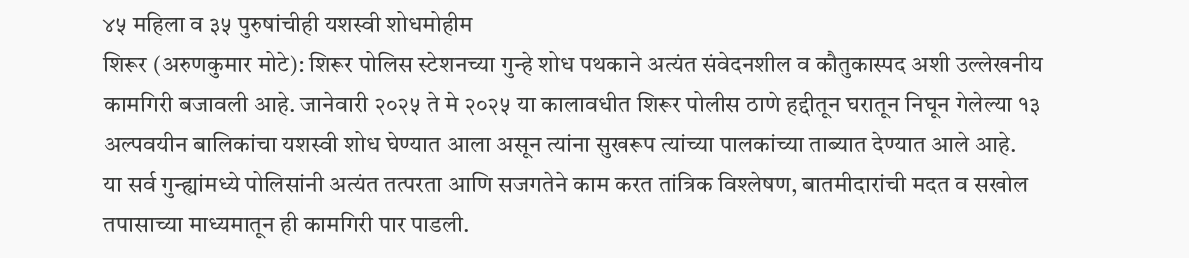४५ महिला व ३५ पुरुषांचीही यशस्वी शोधमोहीम
शिरूर (अरुणकुमार मोटे): शिरूर पोलिस स्टेशनच्या गुन्हे शोध पथकाने अत्यंत संवेदनशील व कौतुकास्पद अशी उल्लेखनीय कामगिरी बजावली आहे. जानेवारी २०२५ ते मे २०२५ या कालावधीत शिरूर पोलीस ठाणे हद्दीतून घरातून निघून गेलेल्या १३ अल्पवयीन बालिकांचा यशस्वी शोध घेण्यात आला असून त्यांना सुखरूप त्यांच्या पालकांच्या ताब्यात देण्यात आले आहे.
या सर्व गुन्ह्यांमध्ये पोलिसांनी अत्यंत तत्परता आणि सजगतेने काम करत तांत्रिक विश्लेषण, बातमीदारांची मदत व सखोल तपासाच्या माध्यमातून ही कामगिरी पार पाडली.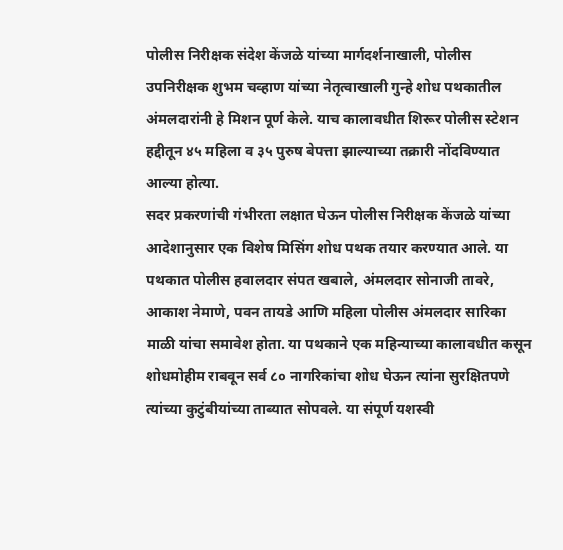पोलीस निरीक्षक संदेश केंजळे यांच्या मार्गदर्शनाखाली, पोलीस उपनिरीक्षक शुभम चव्हाण यांच्या नेतृत्वाखाली गुन्हे शोध पथकातील अंमलदारांनी हे मिशन पूर्ण केले. याच कालावधीत शिरूर पोलीस स्टेशन हद्दीतून ४५ महिला व ३५ पुरुष बेपत्ता झाल्याच्या तक्रारी नोंदविण्यात आल्या होत्या.
सदर प्रकरणांची गंभीरता लक्षात घेऊन पोलीस निरीक्षक केंजळे यांच्या आदेशानुसार एक विशेष मिसिंग शोध पथक तयार करण्यात आले. या पथकात पोलीस हवालदार संपत खबाले, अंमलदार सोनाजी तावरे, आकाश नेमाणे, पवन तायडे आणि महिला पोलीस अंमलदार सारिका माळी यांचा समावेश होता. या पथकाने एक महिन्याच्या कालावधीत कसून शोधमोहीम राबवून सर्व ८० नागरिकांचा शोध घेऊन त्यांना सुरक्षितपणे त्यांच्या कुटुंबीयांच्या ताब्यात सोपवले. या संपूर्ण यशस्वी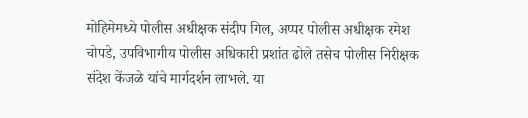मोहिमेमध्ये पोलीस अधीक्षक संदीप गिल, अप्पर पोलीस अधीक्षक रमेश चोपडे, उपविभागीय पोलीस अधिकारी प्रशांत ढोले तसेच पोलीस निरीक्षक संदेश केंजळे यांचे मार्गदर्शन लाभले. या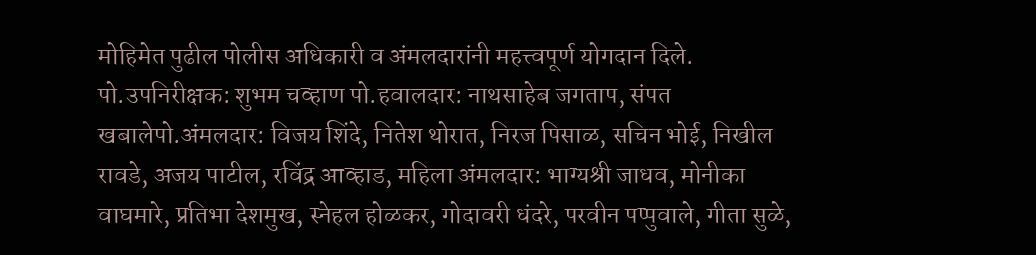मोहिमेत पुढील पोलीस अधिकारी व अंमलदारांनी महत्त्वपूर्ण योगदान दिले.
पो.उपनिरीक्षक: शुभम चव्हाण पो.हवालदार: नाथसाहेब जगताप, संपत खबालेपो.अंमलदार: विजय शिंदे, नितेश थोरात, निरज पिसाळ, सचिन भोई, निखील रावडे, अजय पाटील, रविंद्र आव्हाड, महिला अंमलदार: भाग्यश्री जाधव, मोनीका वाघमारे, प्रतिभा देशमुख, स्नेहल होळकर, गोदावरी धंदरे, परवीन पप्पुवाले, गीता सुळे,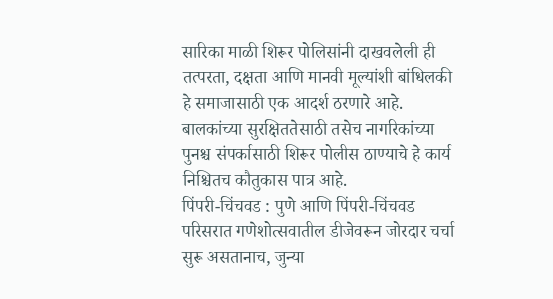सारिका माळी शिरूर पोलिसांनी दाखवलेली ही तत्परता, दक्षता आणि मानवी मूल्यांशी बांधिलकी हे समाजासाठी एक आदर्श ठरणारे आहे. बालकांच्या सुरक्षिततेसाठी तसेच नागरिकांच्या पुनश्च संपर्कासाठी शिरूर पोलीस ठाण्याचे हे कार्य निश्चितच कौतुकास पात्र आहे.
पिंपरी-चिंचवड : पुणे आणि पिंपरी-चिंचवड परिसरात गणेशोत्सवातील डीजेवरून जोरदार चर्चा सुरू असतानाच, जुन्या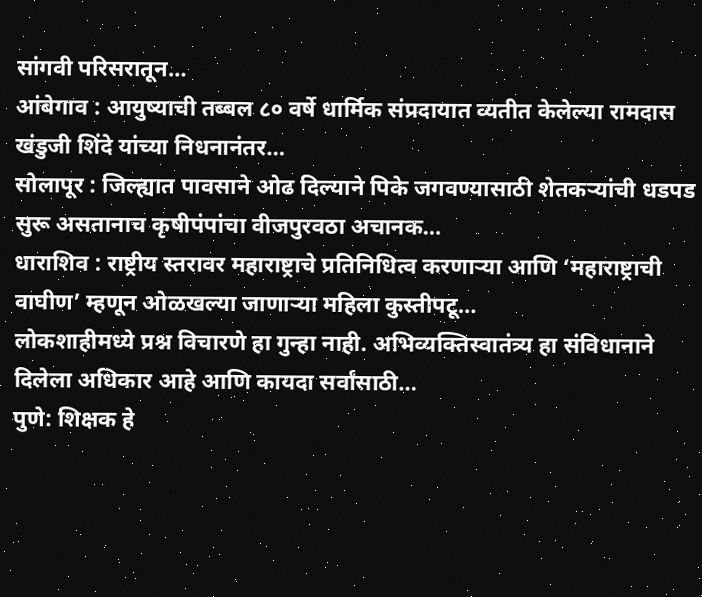सांगवी परिसरातून…
आंबेगाव : आयुष्याची तब्बल ८० वर्षे धार्मिक संप्रदायात व्यतीत केलेल्या रामदास खंडुजी शिंदे यांच्या निधनानंतर…
सोलापूर : जिल्ह्यात पावसाने ओढ दिल्याने पिके जगवण्यासाठी शेतकऱ्यांची धडपड सुरू असतानाच कृषीपंपांचा वीजपुरवठा अचानक…
धाराशिव : राष्ट्रीय स्तरावर महाराष्ट्राचे प्रतिनिधित्व करणाऱ्या आणि ‘महाराष्ट्राची वाघीण’ म्हणून ओळखल्या जाणाऱ्या महिला कुस्तीपटू…
लोकशाहीमध्ये प्रश्न विचारणे हा गुन्हा नाही. अभिव्यक्तिस्वातंत्र्य हा संविधानाने दिलेला अधिकार आहे आणि कायदा सर्वांसाठी…
पुणे: शिक्षक हे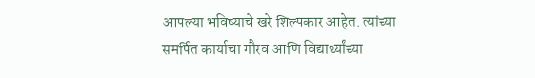आपल्या भविष्याचे खरे शिल्पकार आहेत. त्यांच्या समर्पित कार्याचा गौरव आणि विद्यार्थ्यांच्या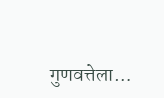गुणवत्तेला…